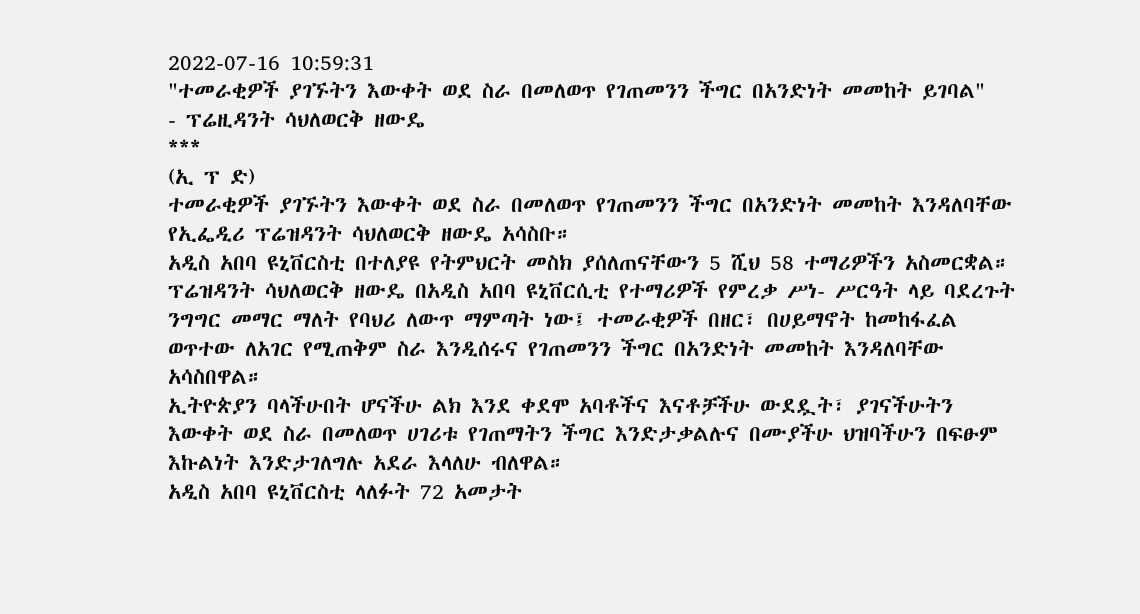2022-07-16 10:59:31
"ተመራቂዎች ያገኙትን እውቀት ወደ ስራ በመለወጥ የገጠመንን ችግር በአንድነት መመከት ይገባል"
- ፕሬዚዳንት ሳህለወርቅ ዘውዴ
***
(ኢ ፕ ድ)
ተመራቂዎች ያገኙትን እውቀት ወደ ስራ በመለወጥ የገጠመንን ችግር በአንድነት መመከት እንዳለባቸው የኢፌዲሪ ፕሬዝዳንት ሳህለወርቅ ዘውዴ አሳስቡ።
አዲስ አበባ ዩኒቨርስቲ በተለያዩ የትምህርት መስክ ያሰለጠናቸውን 5 ሺህ 58 ተማሪዎችን አስመርቋል።
ፕሬዝዳንት ሳህለወርቅ ዘውዴ በአዲስ አበባ ዩኒቨርሲቲ የተማሪዎች የምረቃ ሥነ- ሥርዓት ላይ ባደረጉት ንግግር መማር ማለት የባህሪ ለውጥ ማምጣት ነው፤ ተመራቂዎች በዘር፣ በሀይማኖት ከመከፋፈል ወጥተው ለአገር የሚጠቅም ስራ እንዲሰሩና የገጠመንን ችግር በአንድነት መመከት እንዳለባቸው አሳስበዋል።
ኢትዮጵያን ባላችሁበት ሆናችሁ ልክ እንደ ቀደሞ አባቶችና እናቶቻችሁ ውደዷት፣ ያገናችሁትን እውቀት ወደ ስራ በመለወጥ ሀገሪቱ የገጠማትን ችግር እንድታቃልሉና በሙያችሁ ህዝባችሁን በፍፁም እኩልነት እንድታገለግሉ አደራ እላለሁ ብለዋል።
አዲስ አበባ ዩኒቨርስቲ ላለፉት 72 አመታት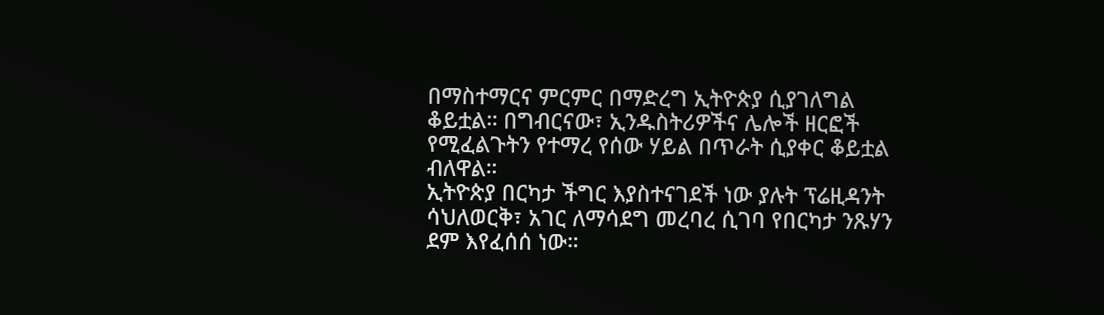በማስተማርና ምርምር በማድረግ ኢትዮጵያ ሲያገለግል ቆይቷል። በግብርናው፣ ኢንዱስትሪዎችና ሌሎች ዘርፎች የሚፈልጉትን የተማረ የሰው ሃይል በጥራት ሲያቀር ቆይቷል ብለዋል።
ኢትዮጵያ በርካታ ችግር እያስተናገደች ነው ያሉት ፕሬዚዳንት ሳህለወርቅ፣ አገር ለማሳደግ መረባረ ሲገባ የበርካታ ንጹሃን ደም እየፈሰሰ ነው።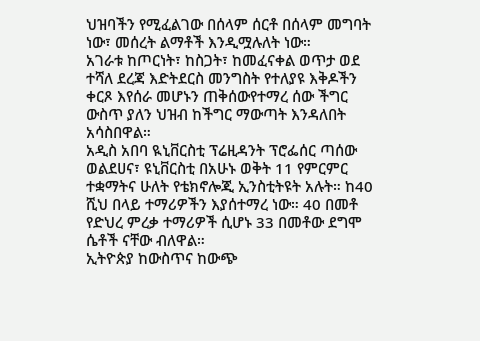ህዝባችን የሚፈልገው በሰላም ሰርቶ በሰላም መግባት ነው፣ መሰረት ልማቶች እንዲሟሉለት ነው።
አገራቱ ከጦርነት፣ ከስጋት፣ ከመፈናቀል ወጥታ ወደ ተሻለ ደረጃ እድትደርስ መንግስት የተለያዩ እቅዶችን ቀርጾ እየሰራ መሆኑን ጠቅሰውየተማረ ሰው ችግር ውስጥ ያለን ህዝብ ከችግር ማውጣት እንዳለበት አሳስበዋል።
አዲስ አበባ ዪኒቨርስቲ ፕሬዚዳንት ፕሮፌሰር ጣሰው ወልደሀና፣ ዩኒቨርስቲ በአሁኑ ወቅት 11 የምርምር ተቋማትና ሁለት የቴክኖሎጂ ኢንስቲትዩት አሉት። ከ40 ሺህ በላይ ተማሪዎችን እያሰተማረ ነው። 40 በመቶ የድህረ ምረቃ ተማሪዎች ሲሆኑ 33 በመቶው ደግሞ ሴቶች ናቸው ብለዋል።
ኢትዮጵያ ከውስጥና ከውጭ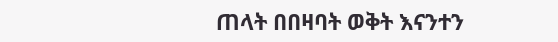ጠላት በበዛባት ወቅት እናንተን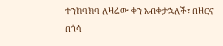ተንከባክባ ለዛሬው ቀን አብቀታኋለች፣ በዘርና በጎሳ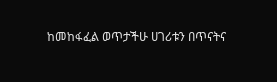ከመከፋፈል ወጥታችሁ ሀገሪቱን በጥናትና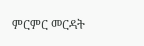ምርምር መርዳት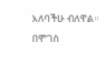አለባችሁ ብለዋል።
በሞገስ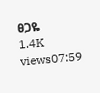ፀጋዬ
1.4K views07:59